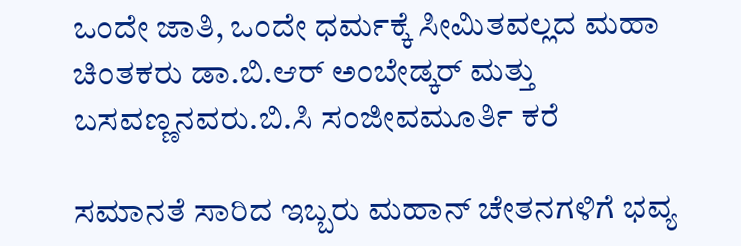ಒಂದೇ ಜಾತಿ, ಒಂದೇ ಧರ್ಮಕ್ಕೆ ಸೀಮಿತವಲ್ಲದ ಮಹಾ ಚಿಂತಕರು ಡಾ.ಬಿ.ಆರ್ ಅಂಬೇಡ್ಕರ್ ಮತ್ತು ಬಸವಣ್ಣನವರು.ಬಿ.ಸಿ ಸಂಜೀವಮೂರ್ತಿ ಕರೆ

ಸಮಾನತೆ ಸಾರಿದ ಇಬ್ಬರು ಮಹಾನ್ ಚೇತನಗಳಿಗೆ ಭವ್ಯ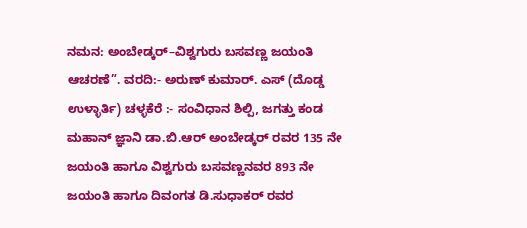ನಮನ: ಅಂಬೇಡ್ಕರ್–ವಿಶ್ವಗುರು ಬಸವಣ್ಣ ಜಯಂತಿ ಆಚರಣೆ”. ವರದಿ:- ಅರುಣ್ ಕುಮಾರ್. ಎಸ್ (ದೊಡ್ಡ ಉಳ್ಳಾರ್ತಿ) ಚಳ್ಳಕೆರೆ :- ಸಂವಿಧಾನ ಶಿಲ್ಪಿ, ಜಗತ್ತು ಕಂಡ ಮಹಾನ್ ಜ್ಞಾನಿ ಡಾ.ಬಿ.ಆರ್ ಅಂಬೇಡ್ಕರ್ ರವರ 135 ನೇ ಜಯಂತಿ ಹಾಗೂ ವಿಶ್ವಗುರು ಬಸವಣ್ಣನವರ 893 ನೇ ಜಯಂತಿ ಹಾಗೂ ದಿವಂಗತ ಡಿ.ಸುಧಾಕರ್ ರವರ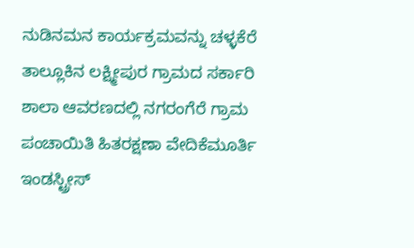ನುಡಿನಮನ ಕಾರ್ಯಕ್ರಮವನ್ನು ಚಳ್ಳಕೆರೆ ತಾಲ್ಲೂಕಿನ ಲಕ್ಷ್ಮೀಪುರ ಗ್ರಾಮದ ಸರ್ಕಾರಿ ಶಾಲಾ ಆವರಣದಲ್ಲಿ ನಗರಂಗೆರೆ ಗ್ರಾಮ ಪಂಚಾಯಿತಿ ಹಿತರಕ್ಷಣಾ ವೇದಿಕೆಮೂರ್ತಿ ಇಂಡಸ್ಟ್ರೀಸ್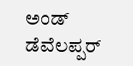ಅಂಡ್ ಡೆವೆಲಪ್ಪರ್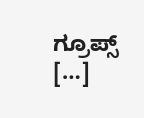ಗ್ರೂಪ್ಸ್ […]